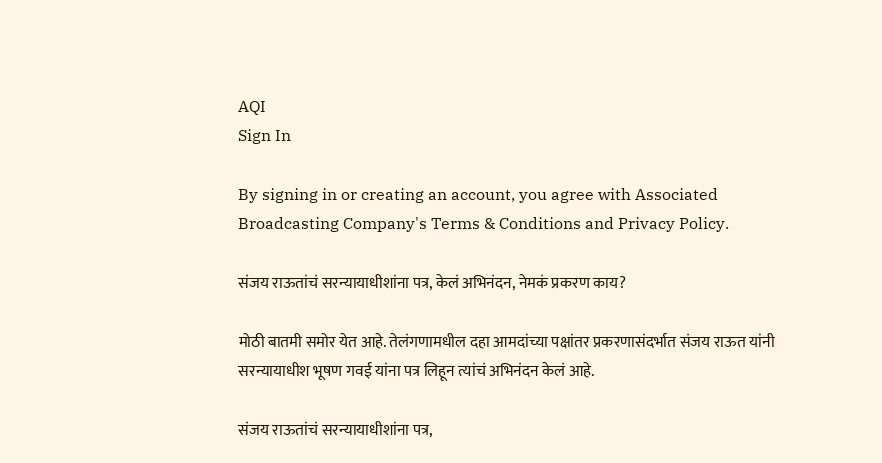AQI
Sign In

By signing in or creating an account, you agree with Associated Broadcasting Company's Terms & Conditions and Privacy Policy.

संजय राऊतांचं सरन्यायाधीशांना पत्र, केलं अभिनंदन, नेमकं प्रकरण काय?

मोठी बातमी समोर येत आहे. तेलंगणामधील दहा आमदांच्या पक्षांतर प्रकरणासंदर्भात संजय राऊत यांनी सरन्यायाधीश भूषण गवई यांना पत्र लिहून त्यांचं अभिनंदन केलं आहे.

संजय राऊतांचं सरन्यायाधीशांना पत्र,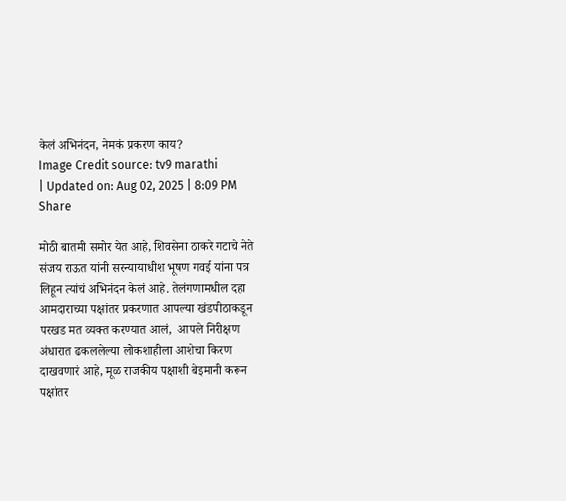केलं अभिनंदन, नेमकं प्रकरण काय?
Image Credit source: tv9 marathi
| Updated on: Aug 02, 2025 | 8:09 PM
Share

मोठी बातमी समोर येत आहे, शिवसेना ठाकरे गटाचे नेते संजय राऊत यांनी सरन्यायाधीश भूषण गवई यांना पत्र लिहून त्यांचं अभिनंदन केलं आहे. तेलंगणामधील दहा आमदाराच्या पक्षांतर प्रकरणात आपल्या खंडपीठाकडून परखड मत व्यक्त करण्यात आलं,  आपले निरीक्षण अंधारात ढकललेल्या लोकशाहीला आशेचा किरण दाखवणारं आहे, मूळ राजकीय पक्षाशी बेइमानी करून पक्षांतर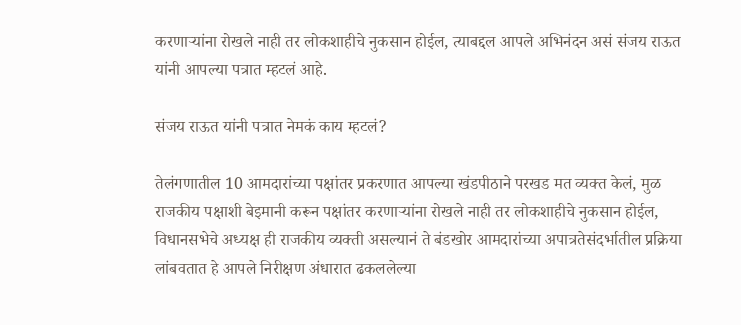करणाऱ्यांना रोखले नाही तर लोकशाहीचे नुकसान होईल, त्याबद्दल आपले अभिनंदन असं संजय राऊत यांनी आपल्या पत्रात म्हटलं आहे.

संजय राऊत यांनी पत्रात नेमकं काय म्हटलं?

तेलंगणातील 10 आमदारांच्या पक्षांतर प्रकरणात आपल्या खंडपीठाने परखड मत व्यक्त केलं, मुळ राजकीय पक्षाशी बेइमानी करून पक्षांतर करणाऱ्यांना रोखले नाही तर लोकशाहीचे नुकसान होईल, विधानसभेचे अध्यक्ष ही राजकीय व्यक्ती असल्यानं ते बंडखोर आमदारांच्या अपात्रतेसंदर्भातील प्रक्रिया लांबवतात हे आपले निरीक्षण अंधारात ढकललेल्या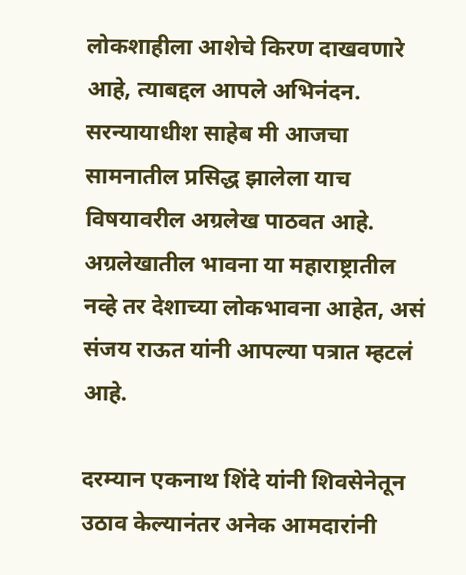लोकशाहीला आशेचे किरण दाखवणारे आहे, त्याबद्दल आपले अभिनंदन. सरन्यायाधीश साहेब मी आजचा सामनातील प्रसिद्ध झालेला याच विषयावरील अग्रलेख पाठवत आहे. अग्रलेखातील भावना या महाराष्ट्रातील नव्हे तर देशाच्या लोकभावना आहेत, असं संजय राऊत यांनी आपल्या पत्रात म्हटलं आहे.

दरम्यान एकनाथ शिंदे यांनी शिवसेनेतून उठाव केल्यानंतर अनेक आमदारांनी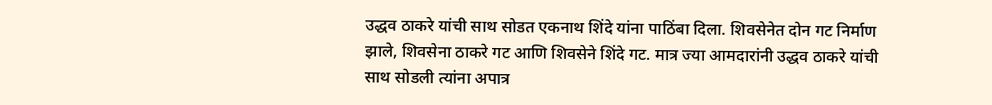उद्धव ठाकरे यांची साथ सोडत एकनाथ शिंदे यांना पाठिंबा दिला. शिवसेनेत दोन गट निर्माण झाले, शिवसेना ठाकरे गट आणि शिवसेने शिंदे गट. मात्र ज्या आमदारांनी उद्धव ठाकरे यांची साथ सोडली त्यांना अपात्र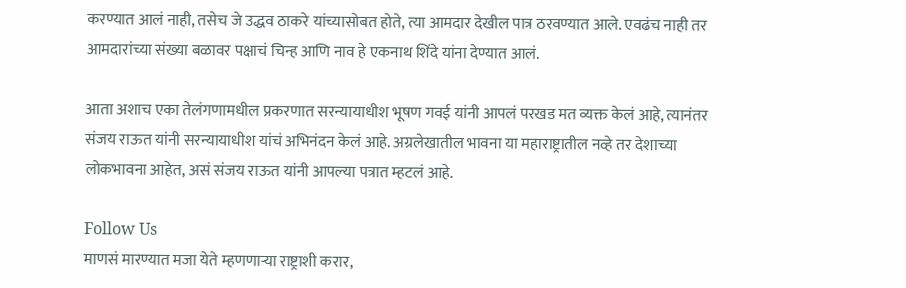करण्यात आलं नाही, तसेच जे उद्धव ठाकरे यांच्यासोबत होते, त्या आमदार देखील पात्र ठरवण्यात आले. एवढंच नाही तर आमदारांच्या संख्या बळावर पक्षाचं चिन्ह आणि नाव हे एकनाथ शिंदे यांना देण्यात आलं.

आता अशाच एका तेलंगणामधील प्रकरणात सरन्यायाधीश भूषण गवई यांनी आपलं परखड मत व्यक्त केलं आहे, त्यानंतर संजय राऊत यांनी सरन्यायाधीश यांचं अभिनंदन केलं आहे. अग्रलेखातील भावना या महाराष्ट्रातील नव्हे तर देशाच्या लोकभावना आहेत, असं संजय राऊत यांनी आपल्या पत्रात म्हटलं आहे.

Follow Us
माणसं मारण्यात मजा येते म्हणणाऱ्या राष्ट्राशी करार,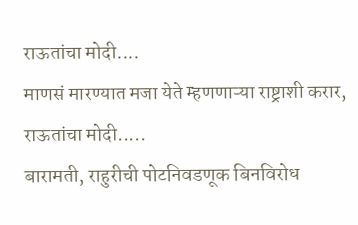राऊतांचा मोदी....
माणसं मारण्यात मजा येते म्हणणाऱ्या राष्ट्राशी करार, राऊतांचा मोदी.....
बारामती, राहुरीची पोटनिवडणूक बिनविरोध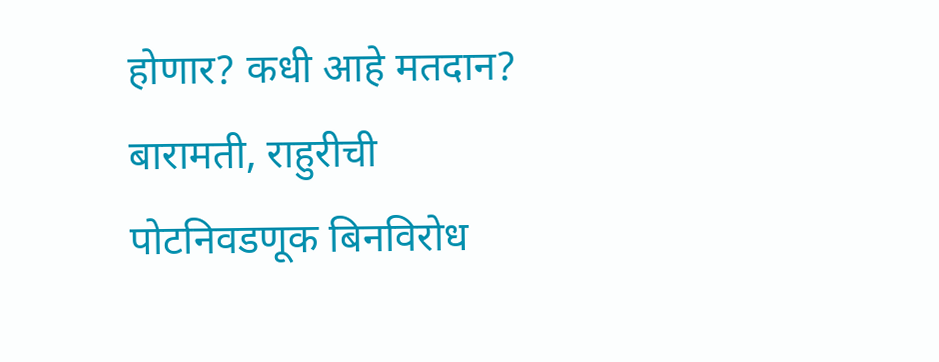होणार? कधी आहे मतदान?
बारामती, राहुरीची पोटनिवडणूक बिनविरोध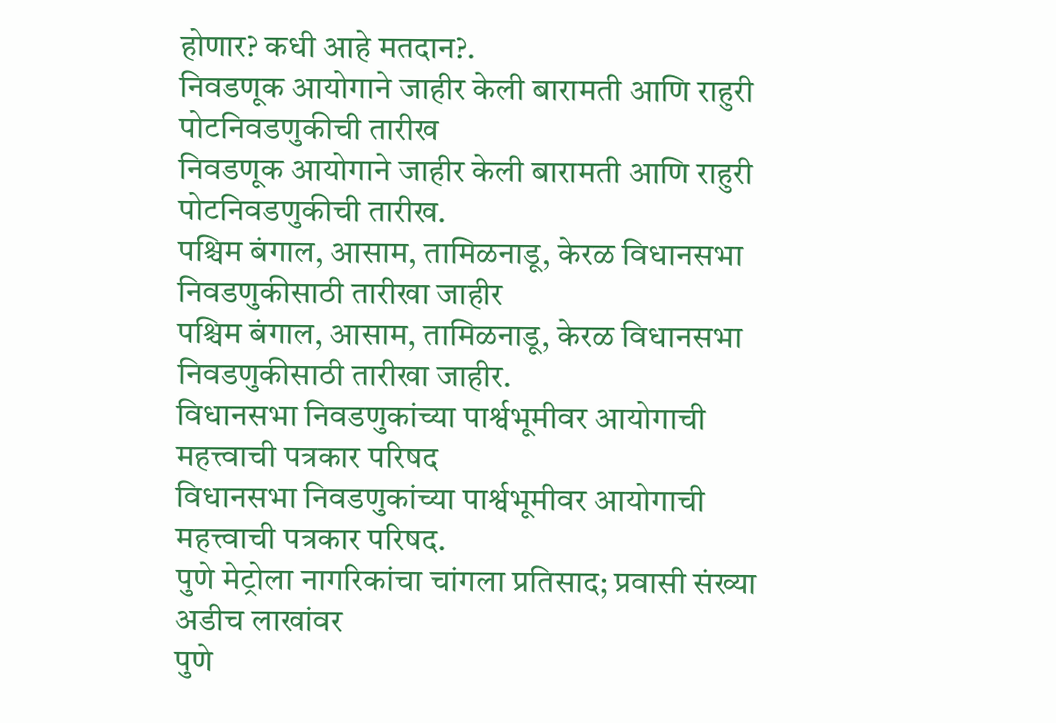होणार? कधी आहे मतदान?.
निवडणूक आयोगाने जाहीर केली बारामती आणि राहुरी पोटनिवडणुकीची तारीख
निवडणूक आयोगाने जाहीर केली बारामती आणि राहुरी पोटनिवडणुकीची तारीख.
पश्चिम बंगाल, आसाम, तामिळनाडू, केरळ विधानसभा निवडणुकीसाठी तारीखा जाहीर
पश्चिम बंगाल, आसाम, तामिळनाडू, केरळ विधानसभा निवडणुकीसाठी तारीखा जाहीर.
विधानसभा निवडणुकांच्या पार्श्वभूमीवर आयोगाची महत्त्वाची पत्रकार परिषद
विधानसभा निवडणुकांच्या पार्श्वभूमीवर आयोगाची महत्त्वाची पत्रकार परिषद.
पुणे मेट्रोला नागरिकांचा चांगला प्रतिसाद; प्रवासी संख्या अडीच लाखांवर
पुणे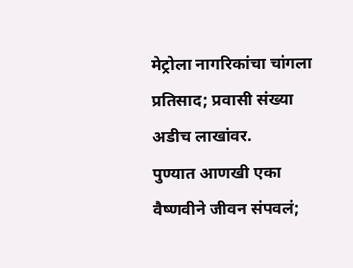मेट्रोला नागरिकांचा चांगला प्रतिसाद; प्रवासी संख्या अडीच लाखांवर.
पुण्यात आणखी एका वैष्णवीने जीवन संपवलं;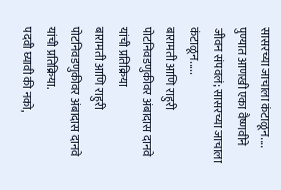सासरच्या जाचाला कंटाळून....
पुण्यात आणखी एका वैष्णवीने जीवन संपवलं; सासरच्या जाचाला कंटाळून.....
बारामती आणि राहुरी पोटनिवडणुकीवर अंबादास दानवे यांची प्रतिक्रिया
बारामती आणि राहुरी पोटनिवडणुकीवर अंबादास दानवे यांची प्रतिक्रिया.
पदवी घ्यावी की नको,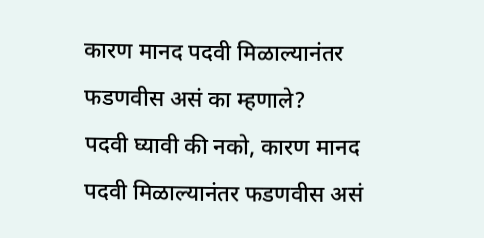कारण मानद पदवी मिळाल्यानंतर फडणवीस असं का म्हणाले?
पदवी घ्यावी की नको, कारण मानद पदवी मिळाल्यानंतर फडणवीस असं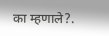का म्हणाले?.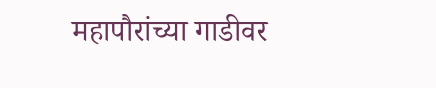महापौरांच्या गाडीवर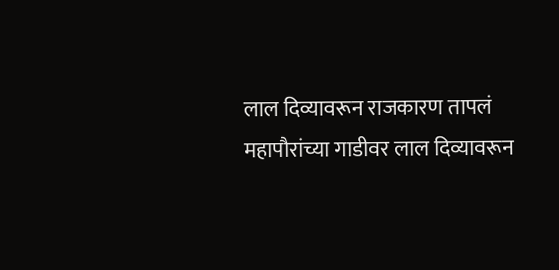लाल दिव्यावरून राजकारण तापलं
महापौरांच्या गाडीवर लाल दिव्यावरून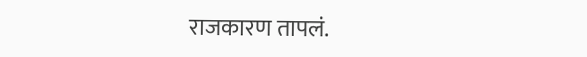राजकारण तापलं.